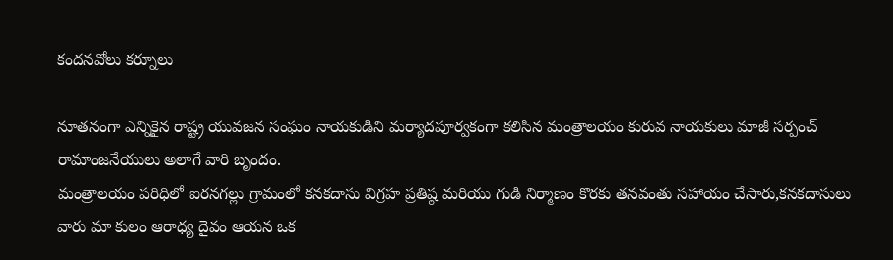కందనవోలు కర్నూలు

నూతనంగా ఎన్నికైన రాష్ట్ర యువజన సంఘం నాయకుడిని మర్యాదపూర్వకంగా కలిసిన మంత్రాలయం కురువ నాయకులు మాజీ సర్పంచ్ రామాంజనేయులు అలాగే వారి బృందం.
మంత్రాలయం పరిధిలో ఐరనగల్లు గ్రామంలో కనకదాసు విగ్రహ ప్రతిష్ఠ మరియు గుడి నిర్మాణం కొరకు తనవంతు సహాయం చేసారు,కనకదాసులు వారు మా కులం ఆరాధ్య దైవం ఆయన ఒక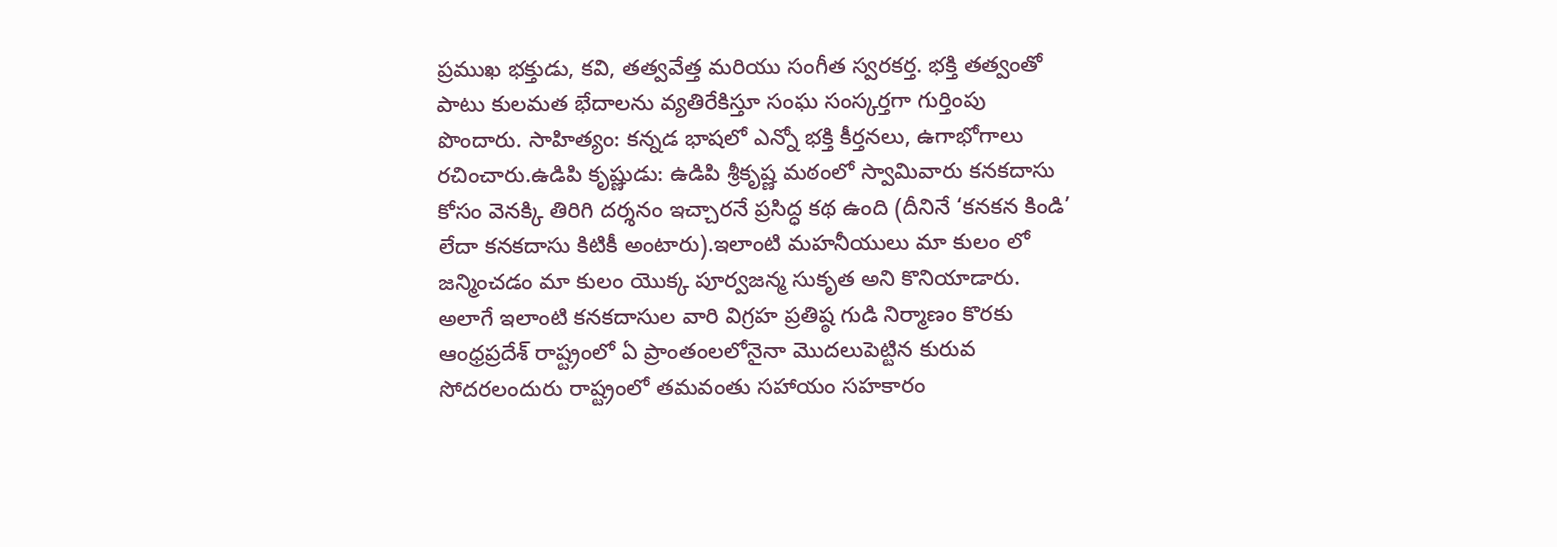ప్రముఖ భక్తుడు, కవి, తత్వవేత్త మరియు సంగీత స్వరకర్త. భక్తి తత్వంతో పాటు కులమత భేదాలను వ్యతిరేకిస్తూ సంఘ సంస్కర్తగా గుర్తింపు పొందారు. సాహిత్యం: కన్నడ భాషలో ఎన్నో భక్తి కీర్తనలు, ఉగాభోగాలు రచించారు.ఉడిపి కృష్ణుడు: ఉడిపి శ్రీకృష్ణ మఠంలో స్వామివారు కనకదాసు కోసం వెనక్కి తిరిగి దర్శనం ఇచ్చారనే ప్రసిద్ధ కథ ఉంది (దీనినే ‘కనకన కిండి’ లేదా కనకదాసు కిటికీ అంటారు).ఇలాంటి మహనీయులు మా కులం లో జన్మించడం మా కులం యొక్క పూర్వజన్మ సుకృత అని కొనియాడారు. అలాగే ఇలాంటి కనకదాసుల వారి విగ్రహ ప్రతిష్ఠ గుడి నిర్మాణం కొరకు ఆంధ్రప్రదేశ్ రాష్ట్రంలో ఏ ప్రాంతంలలోనైనా మొదలుపెట్టిన కురువ సోదరలందురు రాష్ట్రంలో తమవంతు సహాయం సహకారం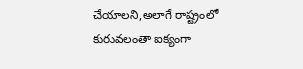చేయాలని,అలాగే రాష్ట్రంలో కురువలంతా ఐక్యంగా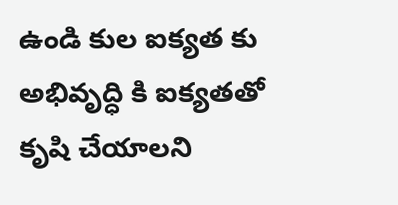ఉండి కుల ఐక్యత కు అభివృద్ధి కి ఐక్యతతో కృషి చేయాలని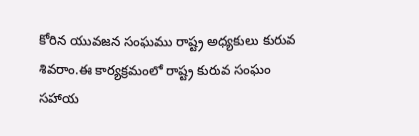కోరిన యువజన సంఘము రాష్ట్ర అధ్యకులు కురువ శివరాం.ఈ కార్యక్రమంలో రాష్ట్ర కురువ సంఘం సహాయ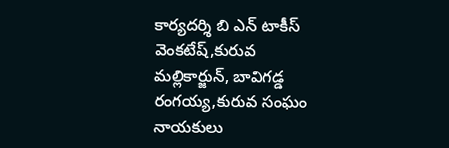కార్యదర్శి బి ఎన్ టాకీస్ వెంకటేష్,కురువ మల్లికార్జున్, బావిగడ్డ రంగయ్య,కురువ సంఘం నాయకులు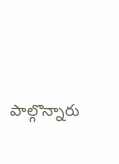పాల్గొన్నారు